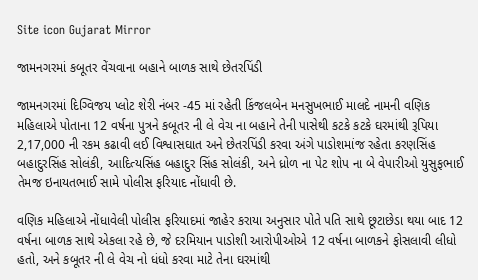Site icon Gujarat Mirror

જામનગરમાં કબૂતર વેંચવાના બહાને બાળક સાથે છેતરપિંડી

જામનગરમાં દિગ્વિજય પ્લોટ શેરી નંબર -45 માં રહેતી કિંજલબેન મનસુખભાઈ માલદે નામની વણિક મહિલાએ પોતાના 12 વર્ષના પુત્રને કબૂતર ની લે વેચ ના બહાને તેની પાસેથી કટકે કટકે ઘરમાંથી રૂપિયા 2,17,000 ની રકમ કઢાવી લઈ વિશ્વાસઘાત અને છેતરપિંડી કરવા અંગે પાડોશમાંજ રહેતા કરણસિંહ બહાદુરસિંહ સોલંકી, આદિત્યસિંહ બહાદુર સિંહ સોલંકી, અને ધ્રોળ ના પેટ શોપ ના બે વેપારીઓ યુસુફભાઈ તેમજ ઇનાયતભાઈ સામે પોલીસ ફરિયાદ નોંધાવી છે.

વણિક મહિલાએ નોંધાવેલી પોલીસ ફરિયાદમાં જાહેર કરાયા અનુસાર પોતે પતિ સાથે છૂટાછેડા થયા બાદ 12 વર્ષના બાળક સાથે એકલા રહે છે, જે દરમિયાન પાડોશી આરોપીઓએ 12 વર્ષના બાળકને ફોસલાવી લીધો હતો, અને કબૂતર ની લે વેચ નો ધંધો કરવા માટે તેના ઘરમાંથી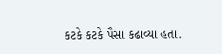કટકે કટકે પૈસા કઢાવ્યા હતા.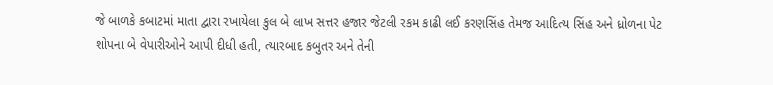જે બાળકે કબાટમાં માતા દ્વારા રખાયેલા કુલ બે લાખ સત્તર હજાર જેટલી રકમ કાઢી લઈ કરણસિંહ તેમજ આદિત્ય સિંહ અને ધ્રોળના પેટ શોપના બે વેપારીઓને આપી દીધી હતી, ત્યારબાદ કબુતર અને તેની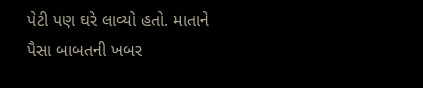પેટી પણ ઘરે લાવ્યો હતો. માતાને પૈસા બાબતની ખબર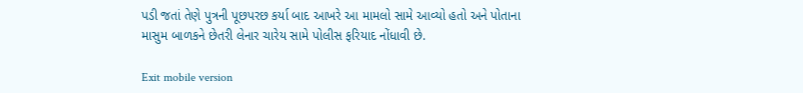પડી જતાં તેણે પુત્રની પૂછપરછ કર્યા બાદ આખરે આ મામલો સામે આવ્યો હતો અને પોતાના માસુમ બાળકને છેતરી લેનાર ચારેય સામે પોલીસ ફરિયાદ નોંધાવી છે.

Exit mobile version